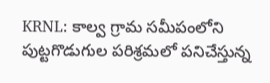KRNL: కాల్వ గ్రామ సమీపంలోని పుట్టగొడుగుల పరిశ్రమలో పనిచేస్తున్న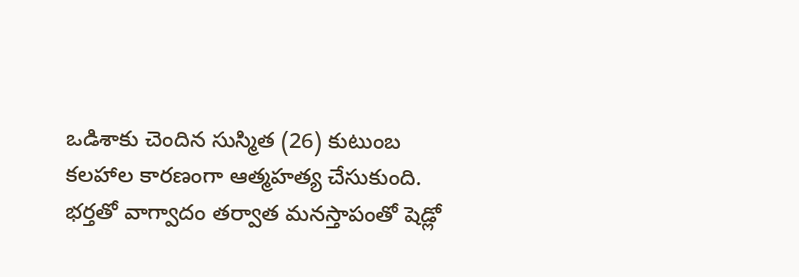ఒడిశాకు చెందిన సుస్మిత (26) కుటుంబ కలహాల కారణంగా ఆత్మహత్య చేసుకుంది. భర్తతో వాగ్వాదం తర్వాత మనస్తాపంతో షెడ్లో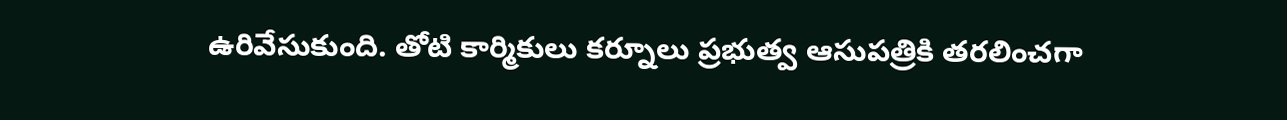ఉరివేసుకుంది. తోటి కార్మికులు కర్నూలు ప్రభుత్వ ఆసుపత్రికి తరలించగా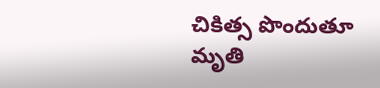చికిత్స పొందుతూ మృతి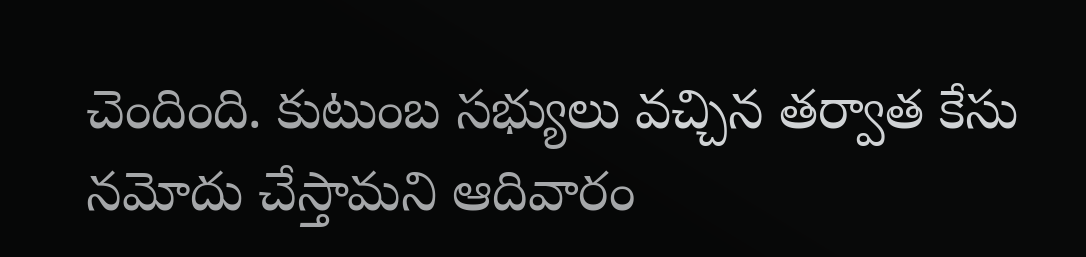చెందింది. కుటుంబ సభ్యులు వచ్చిన తర్వాత కేసు నమోదు చేస్తామని ఆదివారం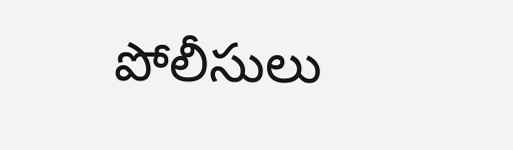పోలీసులు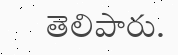తెలిపారు.